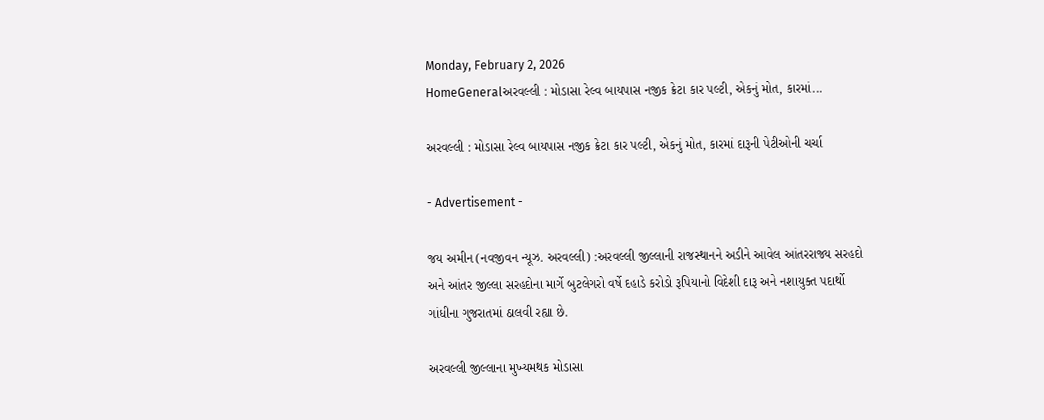Monday, February 2, 2026
HomeGeneralઅરવલ્લી : મોડાસા રેલ્વ બાયપાસ નજીક ક્રેટા કાર પલ્ટી, એકનું મોત, કારમાં...

અરવલ્લી : મોડાસા રેલ્વ બાયપાસ નજીક ક્રેટા કાર પલ્ટી, એકનું મોત, કારમાં દારૂની પેટીઓની ચર્ચા

- Advertisement -

જય અમીન (નવજીવન ન્યૂઝ. અરવલ્લી) :અરવલ્લી જીલ્લાની રાજસ્થાનને અડીને આવેલ આંતરરાજ્ય સરહદો અને આંતર જીલ્લા સરહદોના માર્ગે બુટલેગરો વર્ષે દહાડે કરોડો રૂપિયાનો વિદેશી દારૂ અને નશાયુક્ત પદાર્થો ગાંધીના ગુજરાતમાં ઠાલવી રહ્યા છે.

અરવલ્લી જીલ્લાના મુખ્યમથક મોડાસા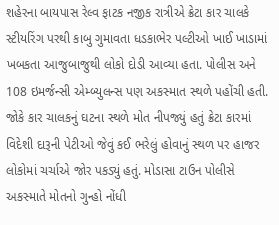શહેરના બાયપાસ રેલ્વ ફાટક નજીક રાત્રીએ ક્રેટા કાર ચાલકે સ્ટીયરિંગ પરથી કાબુ ગુમાવતા ધડકાભેર પલ્ટીઓ ખાઈ ખાડામાં ખબકતા આજુબાજુથી લોકો દોડી આવ્યા હતા. પોલીસ અને 108 ઇમર્જન્સી એમ્બ્યુલન્સ પણ અકસ્માત સ્થળે પહોંચી હતી. જોકે કાર ચાલકનું ઘટના સ્થળે મોત નીપજ્યું હતું ક્રેટા કારમાં વિદેશી દારૂની પેટીઓ જેવું કઈ ભરેલું હોવાનું સ્થળ પર હાજર લોકોમાં ચર્ચાએ જોર પકડ્યું હતું. મોડાસા ટાઉન પોલીસે અકસ્માતે મોતનો ગુન્હો નોંધી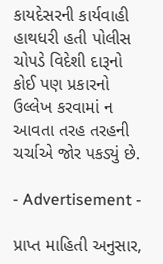કાયદેસરની કાર્યવાહી હાથધરી હતી પોલીસ ચોપડે વિદેશી દારૂનો કોઈ પણ પ્રકારનો ઉલ્લેખ કરવામાં ન આવતા તરહ તરહની ચર્ચાએ જોર પકડ્યું છે.

- Advertisement -

પ્રાપ્ત માહિતી અનુસાર,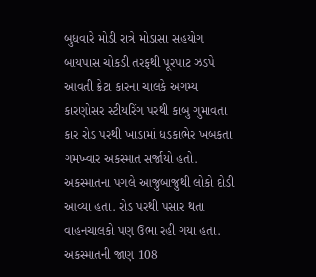બુધવારે મોડી રાત્રે મોડાસા સહયોગ બાયપાસ ચોકડી તરફથી પૂરપાટ ઝડપે આવતી ક્રેટા કારના ચાલકે અગમ્ય કારણોસર સ્ટીયરિંગ પરથી કાબુ ગુમાવતા કાર રોડ પરથી ખાડામાં ધડકાભેર ખબકતા ગમખ્વાર અકસ્માત સર્જાયો હતો. અકસ્માતના પગલે આજુબાજુથી લોકો દોડી આવ્યા હતા. રોડ પરથી પસાર થતા વાહનચાલકો પણ ઉભા રહી ગયા હતા. અકસ્માતની જાણ 108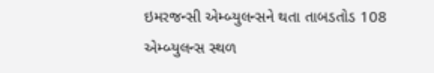ઇમરજન્સી એમ્બ્યુલન્સને થતા તાબડતોડ 108 એમ્બ્યુલન્સ સ્થળ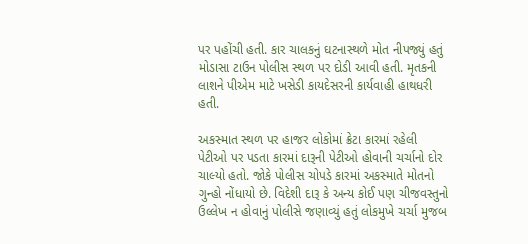પર પહોંચી હતી. કાર ચાલકનું ઘટનાસ્થળે મોત નીપજ્યું હતું મોડાસા ટાઉન પોલીસ સ્થળ પર દોડી આવી હતી. મૃતકની લાશને પીએમ માટે ખસેડી કાયદેસરની કાર્યવાહી હાથધરી હતી.

અકસ્માત સ્થળ પર હાજર લોકોમાં ક્રેટા કારમાં રહેલી પેટીઓ પર પડતા કારમાં દારૂની પેટીઓ હોવાની ચર્ચાનો દોર ચાલ્યો હતો. જોકે પોલીસ ચોપડે કારમાં અકસ્માતે મોતનો ગુન્હો નોંધાયો છે. વિદેશી દારૂ કે અન્ય કોઈ પણ ચીજવસ્તુનો ઉલ્લેખ ન હોવાનું પોલીસે જણાવ્યું હતું લોકમુખે ચર્ચા મુજબ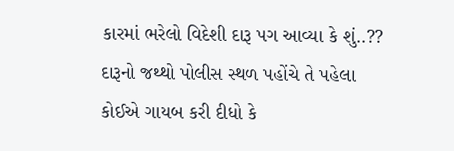કારમાં ભરેલો વિદેશી દારૂ પગ આવ્યા કે શું..?? દારૂનો જથ્થો પોલીસ સ્થળ પહોંચે તે પહેલા કોઈએ ગાયબ કરી દીધો કે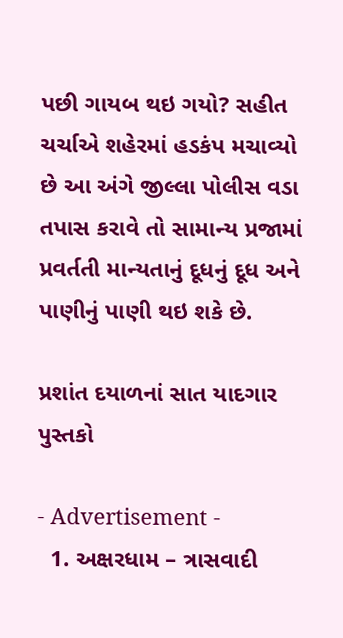પછી ગાયબ થઇ ગયો? સહીત ચર્ચાએ શહેરમાં હડકંપ મચાવ્યો છે આ અંગે જીલ્લા પોલીસ વડા તપાસ કરાવે તો સામાન્ય પ્રજામાં પ્રવર્તતી માન્યતાનું દૂધનું દૂધ અને પાણીનું પાણી થઇ શકે છે.

પ્રશાંત દયાળનાં સાત યાદગાર પુસ્તકો

- Advertisement -
  1. અક્ષરધામ – ત્રાસવાદી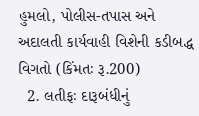હુમલો, પોલીસ-તપાસ અને અદાલતી કાર્યવાહી વિશેની કડીબદ્ધ વિગતો (કિંમતઃ રૂ.200)
  2. લતીફઃ દારૂબંધીનું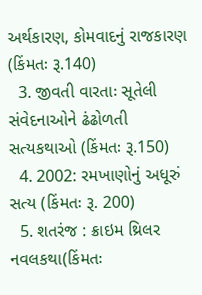અર્થકારણ, કોમવાદનું રાજકારણ (કિંમતઃ રૂ.140)
  3. જીવતી વારતાઃ સૂતેલી સંવેદનાઓને ઢંઢોળતી સત્યકથાઓ (કિંમતઃ રૂ.150)
  4. 2002: રમખાણોનું અધૂરું સત્ય (કિંમતઃ રૂ. 200)
  5. શતરંજ : ક્રાઇમ થ્રિલર નવલકથા(કિંમતઃ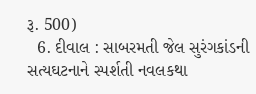રૂ. 500)
  6. દીવાલ : સાબરમતી જેલ સુરંગકાંડની સત્યઘટનાને સ્પર્શતી નવલકથા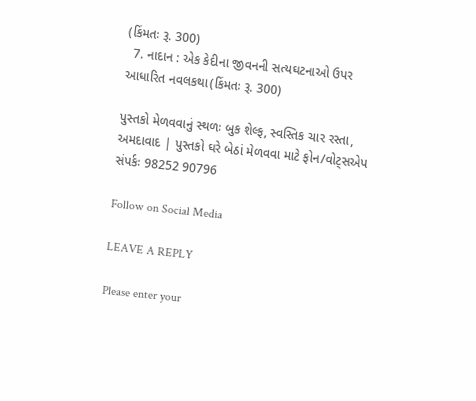(કિંમતઃ રૂ. 300)
  7. નાદાન : એક કેદીના જીવનની સત્યઘટનાઓ ઉપર આધારિત નવલકથા(કિંમતઃ રૂ. 300)

પુસ્તકો મેળવવાનું સ્થળઃ બુક શેલ્ફ, સ્વસ્તિક ચાર રસ્તા, અમદાવાદ | પુસ્તકો ઘરે બેઠાં મેળવવા માટે ફોન/વોટ્સએપ સંપર્કઃ 98252 90796

Follow on Social Media

LEAVE A REPLY

Please enter your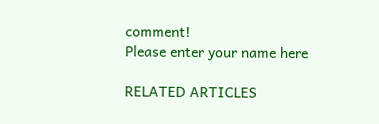comment!
Please enter your name here

RELATED ARTICLES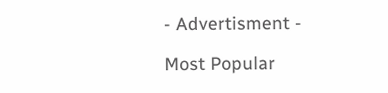- Advertisment -

Most Popular